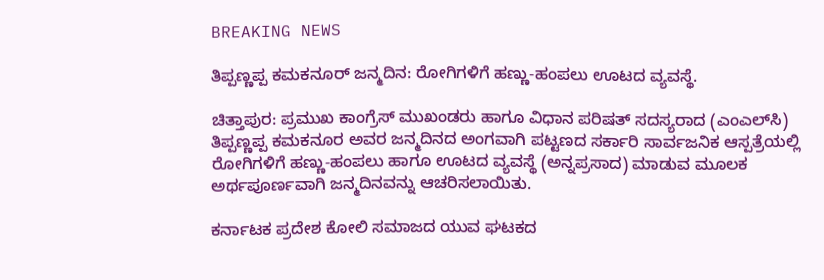BREAKING NEWS

ತಿಪ್ಪಣ್ಣಪ್ಪ ಕಮಕನೂರ್ ಜನ್ಮದಿನ: ರೋಗಿಗಳಿಗೆ ಹಣ್ಣು-ಹಂಪಲು ಊಟದ ವ್ಯವಸ್ಥೆ.

ಚಿತ್ತಾಪುರ: ಪ್ರಮುಖ ಕಾಂಗ್ರೆಸ್ ಮುಖಂಡರು ಹಾಗೂ ವಿಧಾನ ಪರಿಷತ್ ಸದಸ್ಯರಾದ (ಎಂಎಲ್‌ಸಿ) ತಿಪ್ಪಣ್ಣಪ್ಪ ಕಮಕನೂರ ಅವರ ಜನ್ಮದಿನದ ಅಂಗವಾಗಿ ಪಟ್ಟಣದ ಸರ್ಕಾರಿ ಸಾರ್ವಜನಿಕ ಆಸ್ಪತ್ರೆಯಲ್ಲಿ ರೋಗಿಗಳಿಗೆ ಹಣ್ಣು-ಹಂಪಲು ಹಾಗೂ ಊಟದ ವ್ಯವಸ್ಥೆ (ಅನ್ನಪ್ರಸಾದ) ಮಾಡುವ ಮೂಲಕ ಅರ್ಥಪೂರ್ಣವಾಗಿ ಜನ್ಮದಿನವನ್ನು ಆಚರಿಸಲಾಯಿತು.

ಕರ್ನಾಟಕ ಪ್ರದೇಶ ಕೋಲಿ ಸಮಾಜದ ಯುವ ಘಟಕದ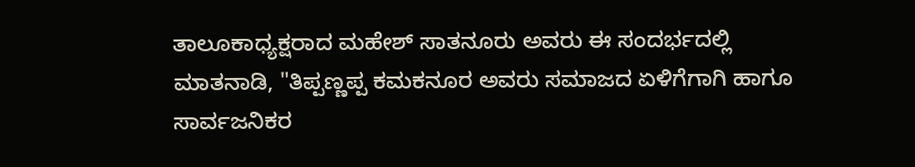ತಾಲೂಕಾಧ್ಯಕ್ಷರಾದ ಮಹೇಶ್ ಸಾತನೂರು ಅವರು ಈ ಸಂದರ್ಭದಲ್ಲಿ ಮಾತನಾಡಿ, "ತಿಪ್ಪಣ್ಣಪ್ಪ ಕಮಕನೂರ ಅವರು ಸಮಾಜದ ಏಳಿಗೆಗಾಗಿ ಹಾಗೂ ಸಾರ್ವಜನಿಕರ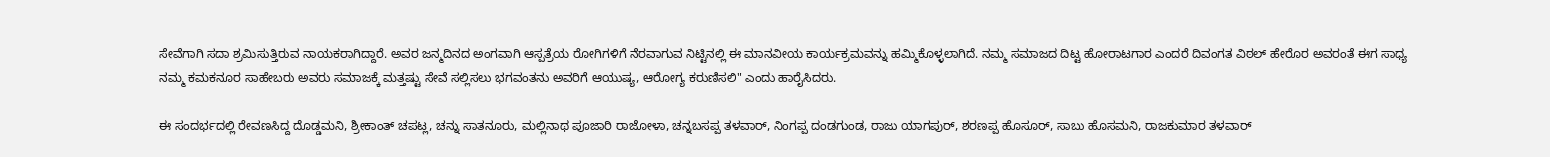ಸೇವೆಗಾಗಿ ಸದಾ ಶ್ರಮಿಸುತ್ತಿರುವ ನಾಯಕರಾಗಿದ್ದಾರೆ. ಅವರ ಜನ್ಮದಿನದ ಅಂಗವಾಗಿ ಆಸ್ಪತ್ರೆಯ ರೋಗಿಗಳಿಗೆ ನೆರವಾಗುವ ನಿಟ್ಟಿನಲ್ಲಿ ಈ ಮಾನವೀಯ ಕಾರ್ಯಕ್ರಮವನ್ನು ಹಮ್ಮಿಕೊಳ್ಳಲಾಗಿದೆ. ನಮ್ಮ ಸಮಾಜದ ದಿಟ್ಟ ಹೋರಾಟಗಾರ ಎಂದರೆ ದಿವಂಗತ ವಿಠಲ್ ಹೇರೊರ ಅವರಂತೆ ಈಗ ಸಾಧ್ಯ ನಮ್ಮ ಕಮಕನೂರ ಸಾಹೇಬರು ಅವರು ಸಮಾಜಕ್ಕೆ ಮತ್ತಷ್ಟು ಸೇವೆ ಸಲ್ಲಿಸಲು ಭಗವಂತನು ಅವರಿಗೆ ಆಯುಷ್ಯ, ಆರೋಗ್ಯ ಕರುಣಿಸಲಿ" ಎಂದು ಹಾರೈಸಿದರು.

ಈ ಸಂದರ್ಭದಲ್ಲಿ ರೇವಣಸಿದ್ದ ದೊಡ್ಡಮನಿ, ಶ್ರೀಕಾಂತ್ ಚಪಟ್ಲ, ಚನ್ನು ಸಾತನೂರು, ಮಲ್ಲಿನಾಥ ಪೂಜಾರಿ ರಾಜೋಳಾ, ಚನ್ನಬಸಪ್ಪ ತಳವಾರ್, ನಿಂಗಪ್ಪ ದಂಡಗುಂಡ, ರಾಜು ಯಾಗಪುರ್, ಶರಣಪ್ಪ ಹೊಸೂರ್, ಸಾಬು ಹೊಸಮನಿ, ರಾಜಕುಮಾರ ತಳವಾರ್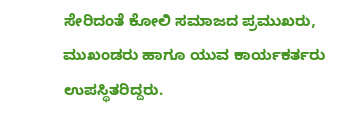ಸೇರಿದಂತೆ ಕೋಲಿ ಸಮಾಜದ ಪ್ರಮುಖರು, ಮುಖಂಡರು ಹಾಗೂ ಯುವ ಕಾರ್ಯಕರ್ತರು ಉಪಸ್ಥಿತರಿದ್ದರು.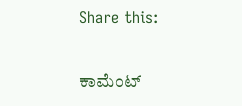Share this:

ಕಾಮೆಂಟ್‌‌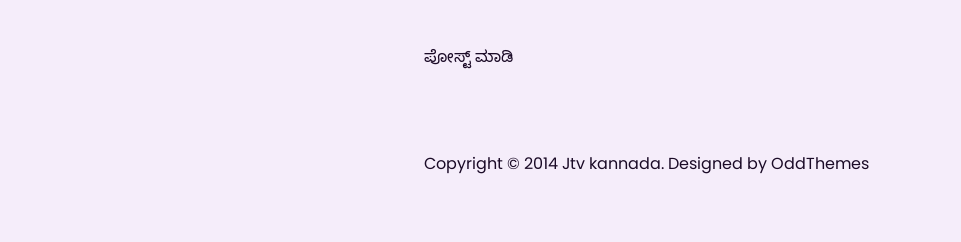ಪೋಸ್ಟ್‌ ಮಾಡಿ


Copyright © 2014 Jtv kannada. Designed by OddThemes